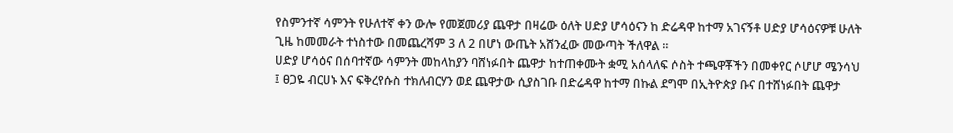የስምንተኛ ሳምንት የሁለተኛ ቀን ውሎ የመጀመሪያ ጨዋታ በዛሬው ዕለት ሀድያ ሆሳዕናን ከ ድሬዳዋ ከተማ አገናኝቶ ሀድያ ሆሳዕናዎቹ ሁለት ጊዜ ከመመራት ተነስተው በመጨረሻም 3 ለ 2 በሆነ ውጤት አሸንፈው መውጣት ችለዋል ።
ሀድያ ሆሳዕና በሰባተኛው ሳምንት መከላከያን ባሸነፉበት ጨዋታ ከተጠቀሙት ቋሚ አሰላለፍ ሶስት ተጫዋቾችን በመቀየር ሶሆሆ ሜንሳህ ፤ ፀጋዬ ብርሀኑ እና ፍቅረየሱስ ተክለብርሃን ወደ ጨዋታው ሲያስገቡ በድሬዳዋ ከተማ በኩል ደግሞ በኢትዮጵያ ቡና በተሸነፉበት ጨዋታ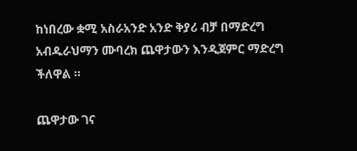ከነበረው ቋሚ አስራአንድ አንድ ቅያሪ ብቻ በማድረግ አብዱራህማን ሙባረክ ጨዋታውን እንዲጀምር ማድረግ ችለዋል ።

ጨዋታው ገና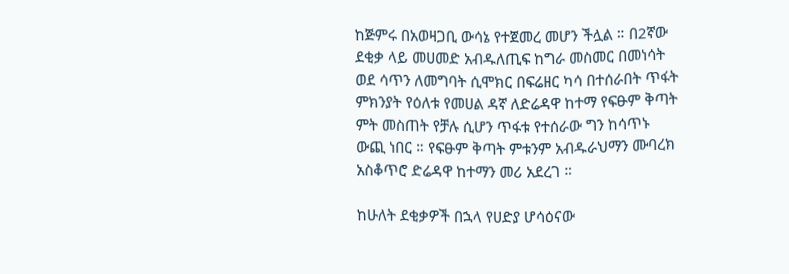ከጅምሩ በአወዛጋቢ ውሳኔ የተጀመረ መሆን ችሏል ። በ2ኛው ደቂቃ ላይ መሀመድ አብዱለጢፍ ከግራ መስመር በመነሳት ወደ ሳጥን ለመግባት ሲሞክር በፍሬዘር ካሳ በተሰራበት ጥፋት ምክንያት የዕለቱ የመሀል ዳኛ ለድሬዳዋ ከተማ የፍፁም ቅጣት ምት መስጠት የቻሉ ሲሆን ጥፋቱ የተሰራው ግን ከሳጥኑ ውጪ ነበር ። የፍፁም ቅጣት ምቱንም አብዱራህማን ሙባረክ አስቆጥሮ ድሬዳዋ ከተማን መሪ አደረገ ።

ከሁለት ደቂቃዎች በኋላ የሀድያ ሆሳዕናው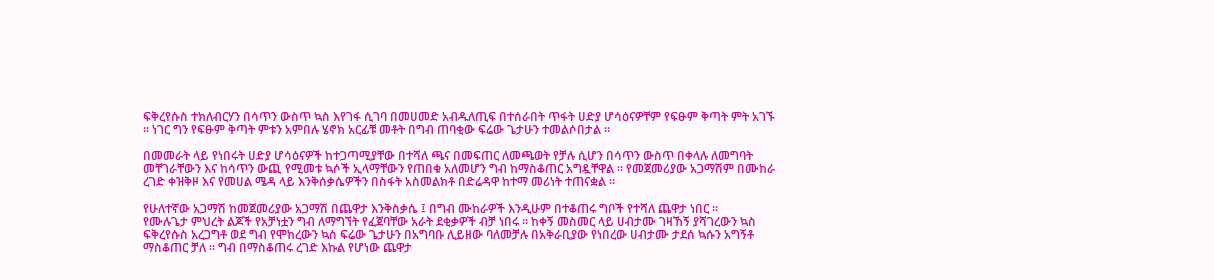ፍቅረየሱስ ተክለብርሃን በሳጥን ውስጥ ኳስ እየገፋ ሲገባ በመሀመድ አብዱለጢፍ በተሰራበት ጥፋት ሀድያ ሆሳዕናዎቸም የፍፁም ቅጣት ምት አገኙ ። ነገር ግን የፍፁም ቅጣት ምቱን አምበሉ ሄኖክ አርፊቹ መቶት በግብ ጠባቂው ፍሬው ጌታሁን ተመልሶበታል ።

በመመራት ላይ የነበሩት ሀድያ ሆሳዕናዎች ከተጋጣሚያቸው በተሻለ ጫና በመፍጠር ለመጫወት የቻሉ ሲሆን በሳጥን ውስጥ በቀላሉ ለመግባት መቸገራቸውን እና ከሳጥን ውጪ የሚመቱ ኳሶች ኢላማቸውን የጠበቁ አለመሆን ግብ ከማስቆጠር አግዷቸዋል ። የመጀመሪያው አጋማሽም በሙከራ ረገድ ቀዝቅዞ እና የመሀል ሜዳ ላይ እንቅሰቃሴዎችን በስፋት አስመልክቶ በድሬዳዋ ከተማ መሪነት ተጠናቋል ።

የሁለተኛው አጋማሽ ከመጀመሪያው አጋማሽ በጨዋታ እንቅስቃሴ ፤ በግብ ሙከራዎች እንዲሁም በተቆጠሩ ግቦች የተሻለ ጨዋታ ነበር ።
የሙሉጌታ ምህረት ልጆች የአቻነቷን ግብ ለማግኘት የፈጀባቸው አራት ደቂቃዎች ብቻ ነበሩ ። ከቀኝ መስመር ላይ ሀብታሙ ገዛኸኝ ያሻገረውን ኳስ ፍቅረየሱስ አረጋግቶ ወደ ግብ የሞከረውን ኳስ ፍሬው ጌታሁን በአግባቡ ሊይዘው ባለመቻሉ በአቅራቢያው የነበረው ሀብታሙ ታደሰ ኳሱን አግኝቶ ማስቆጠር ቻለ ። ግብ በማስቆጠሩ ረገድ እኩል የሆነው ጨዋታ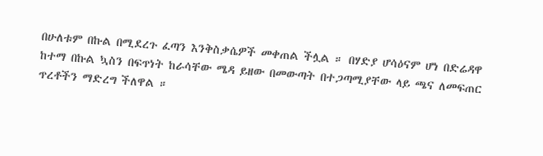በሁለቱም በኩል በሚደረጉ ፈጣን እንቅስቃሴዎች መቀጠል ችሏል ። በሃድያ ሆሳዕናም ሆነ በድሬዳዋ ከተማ በኩል ኳስን በፍጥነት ከራሳቸው ሜዳ ይዘው በመውጣት በተጋጣሚያቸው ላይ ጫና ለመፍጠር ጥረቶችን ማድረግ ችለዋል ።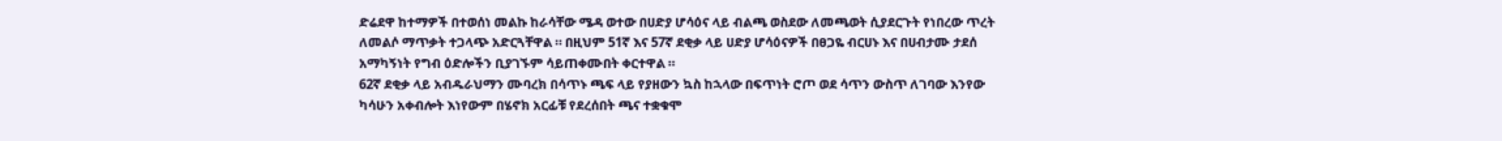ድሬደዋ ከተማዎች በተወሰነ መልኩ ከራሳቸው ሜዳ ወተው በሀድያ ሆሳዕና ላይ ብልጫ ወስደው ለመጫወት ሲያደርጉት የነበረው ጥረት ለመልሶ ማጥቃት ተጋላጭ አድርጓቸዋል ። በዚህም 51ኛ እና 57ኛ ደቂቃ ላይ ሀድያ ሆሳዕናዎች በፀጋዬ ብርሀኑ እና በሀብታሙ ታደሰ አማካኝነት የግብ ዕድሎችን ቢያገኙም ሳይጠቀሙበት ቀርተዋል ።
62ኛ ደቂቃ ላይ አብዱራህማን ሙባረክ በሳጥኑ ጫፍ ላይ የያዘውን ኳስ ከኋላው በፍጥነት ሮጦ ወደ ሳጥን ውስጥ ለገባው እንየው ካሳሁን አቀብሎት እነየውም በሄኖክ አርፊቹ የደረሰበት ጫና ተቋቁሞ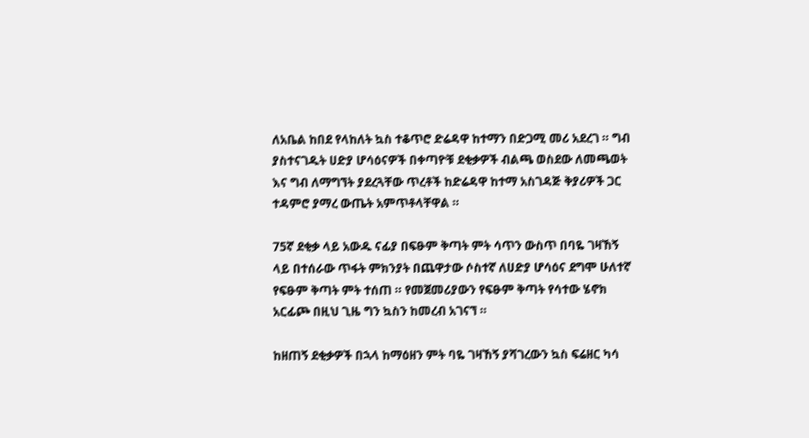ለአቤል ከበደ የላከለት ኳስ ተቆጥሮ ድሬዳዋ ከተማን በድጋሚ መሪ አደረገ ። ግብ ያስተናገዱት ሀድያ ሆሳዕናዎች በቀጣዮቹ ደቂቃዎች ብልጫ ወስደው ለመጫወት እና ግብ ለማግኘት ያደረጓቸው ጥረቶች ከድሬዳዋ ከተማ አስገዳጅ ቅያሪዎች ጋር ተዳምሮ ያማረ ውጤት አምጥቶላቸዋል ።

75ኛ ደቂቃ ላይ አውዱ ናፊያ በፍፁም ቅጣት ምት ሳጥን ውስጥ በባዬ ገዛኸኝ ላይ በተሰራው ጥፋት ምክንያት በጨዋታው ሶስተኛ ለሀድያ ሆሳዕና ደግሞ ሁለተኛ የፍፁም ቅጣት ምት ተሰጠ ። የመጀመሪያውን የፍፁም ቅጣት የሳተው ሄኖክ አርፊጮ በዚህ ጊዜ ግን ኳስን ከመረብ አገናኘ ።

ከዘጠኝ ደቂቃዎች በኋላ ከማዕዘን ምት ባዬ ገዛኸኝ ያሻገረውን ኳስ ፍሬዘር ካሳ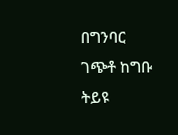በግንባር ገጭቶ ከግቡ ትይዩ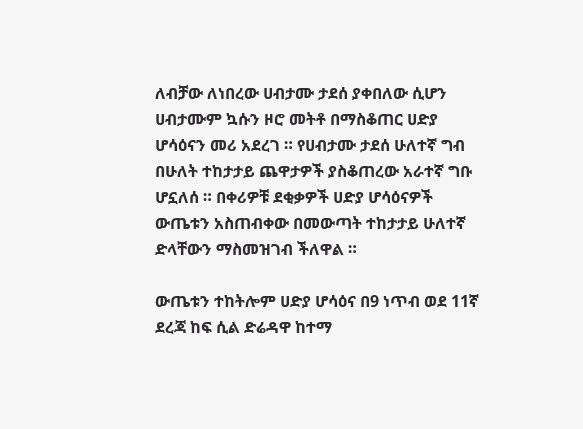ለብቻው ለነበረው ሀብታሙ ታደሰ ያቀበለው ሲሆን ሀብታሙም ኳሱን ዞሮ መትቶ በማስቆጠር ሀድያ ሆሳዕናን መሪ አደረገ ። የሀብታሙ ታደሰ ሁለተኛ ግብ በሁለት ተከታታይ ጨዋታዎች ያስቆጠረው አራተኛ ግቡ ሆኗለሰ ። በቀሪዎቹ ደቂቃዎች ሀድያ ሆሳዕናዎች ውጤቱን አስጠብቀው በመውጣት ተከታታይ ሁለተኛ ድላቸውን ማስመዝገብ ችለዋል ።

ውጤቱን ተከትሎም ሀድያ ሆሳዕና በ9 ነጥብ ወደ 11ኛ ደረጃ ከፍ ሲል ድሬዳዋ ከተማ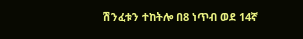ሽንፈቱን ተከትሎ በ8 ነጥብ ወደ 14ኛ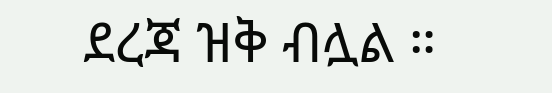ደረጃ ዝቅ ብሏል ።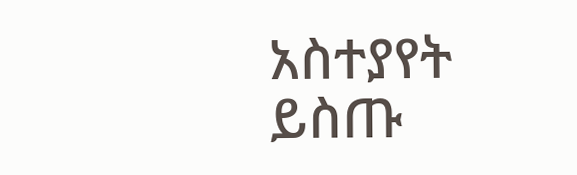አስተያየት ይስጡ